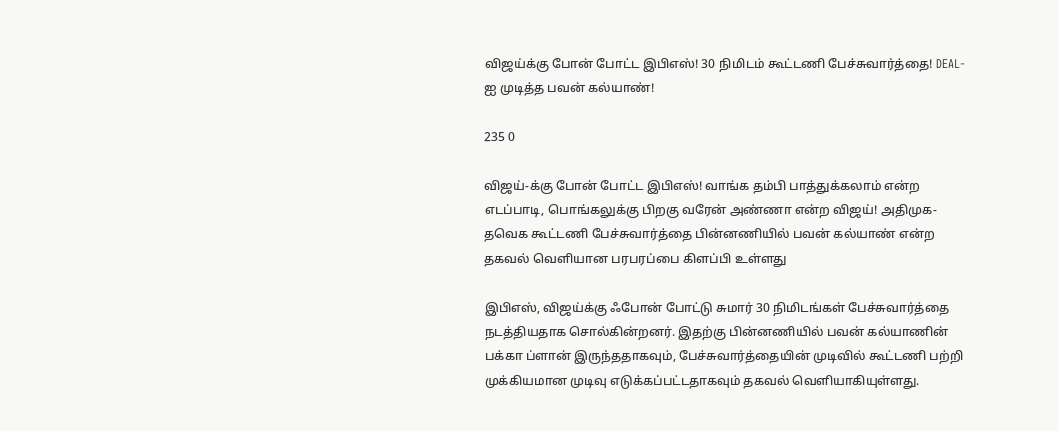விஜய்க்கு போன் போட்ட இபிஎஸ்! 30 நிமிடம் கூட்டணி பேச்சுவார்த்தை! DEAL-ஐ முடித்த பவன் கல்யாண்!

235 0

விஜய்-க்கு போன் போட்ட இபிஎஸ்! வாங்க தம்பி பாத்துக்கலாம் என்ற எடப்பாடி, பொங்கலுக்கு பிறகு வரேன் அண்ணா என்ற விஜய்! அதிமுக-தவெக கூட்டணி பேச்சுவார்த்தை பின்னணியில் பவன் கல்யாண் என்ற தகவல் வெளியான பரபரப்பை கிளப்பி உள்ளது

இபிஎஸ், விஜய்க்கு ஃபோன் போட்டு சுமார் 30 நிமிடங்கள் பேச்சுவார்த்தை நடத்தியதாக சொல்கின்றனர். இதற்கு பின்னணியில் பவன் கல்யாணின் பக்கா ப்ளான் இருந்ததாகவும், பேச்சுவார்த்தையின் முடிவில் கூட்டணி பற்றி முக்கியமான முடிவு எடுக்கப்பட்டதாகவும் தகவல் வெளியாகியுள்ளது.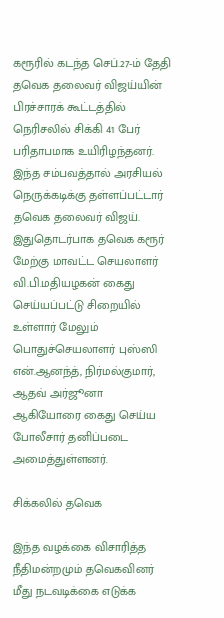கரூரில் கடந்த செப்.27-ம் தேதி தவெக தலைவர் விஜய்யின் பிரச்சாரக் கூட்டத்தில் நெரிசலில் சிக்கி 41 பேர் பரிதாபமாக உயிரிழந்தனர். இந்த சம்பவத்தால் அரசியல் நெருக்கடிக்கு தள்ளப்பட்டார் தவெக தலைவர் விஜய். இதுதொடர்பாக தவெக கரூர் மேற்கு மாவட்ட செயலாளர் வி.பி.மதியழகன் கைது செய்யப்பட்டு சிறையில் உள்ளார் மேலும் பொதுச்செயலாளர் புஸ்ஸி என்.ஆனந்த், நிர்மல்குமார், ஆதவ் அர்ஜூனா ஆகியோரை கைது செய்ய போலீசார் தனிப்படை அமைத்துள்ளனர்.

சிக்கலில் தவெக

இந்த வழக்கை விசாரித்த நீதிமன்றமும் தவெகவினர் மீது நடவடிக்கை எடுக்க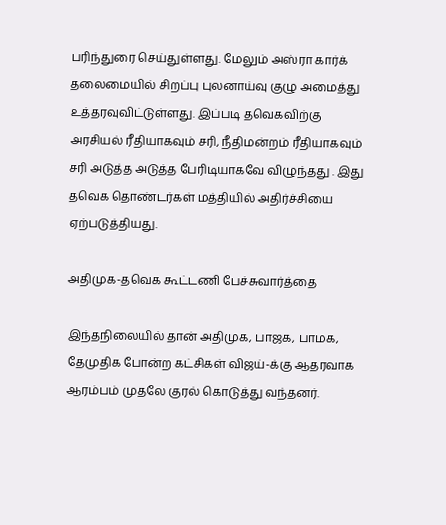பரிந்துரை செய்துள்ளது. மேலும் அஸ்ரா கார்க் தலைமையில் சிறப்பு புலனாய்வு குழு அமைத்து உத்தரவுவிட்டுள்ளது. இப்படி தவெகவிற்கு அரசியல் ரீதியாகவும் சரி, நீதிமன்றம் ரீதியாகவும் சரி அடுத்த அடுத்த பேரிடியாகவே விழுந்தது . இது தவெக தொண்டர்கள் மத்தியில் அதிர்ச்சியை ஏற்படுத்தியது.

அதிமுக-தவெக கூட்டணி பேச்சுவார்த்தை

இந்தநிலையில் தான் அதிமுக, பாஜக, பாமக, தேமுதிக போன்ற கட்சிகள் விஜய்-க்கு ஆதரவாக ஆரம்பம் முதலே குரல் கொடுத்து வந்தனர்.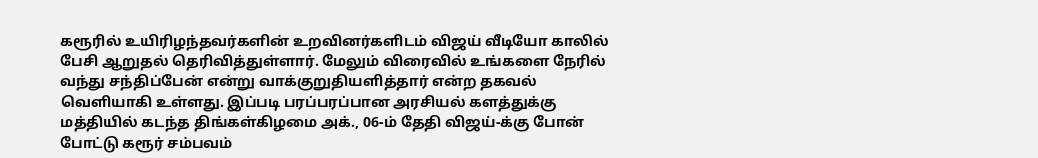கரூரில் உயிரிழந்தவர்களின் உறவினர்களிடம் விஜய் வீடியோ காலில் பேசி ஆறுதல் தெரிவித்துள்ளார். மேலும் விரைவில் உங்களை நேரில் வந்து சந்திப்பேன் என்று வாக்குறுதியளித்தார் என்ற தகவல் வெளியாகி உள்ளது. இப்படி பரப்பரப்பான அரசியல் களத்துக்கு மத்தியில் கடந்த திங்கள்கிழமை அக்., 06-ம் தேதி விஜய்-க்கு போன் போட்டு கரூர் சம்பவம்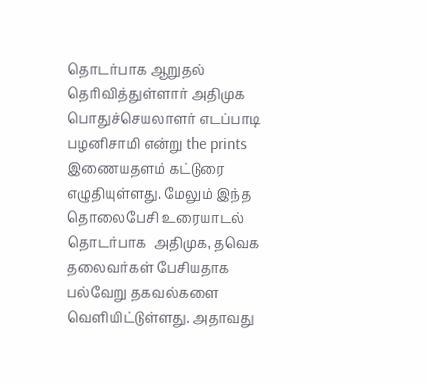தொடர்பாக ஆறுதல் தெரிவித்துள்ளார் அதிமுக பொதுச்செயலாளர் எடப்பாடி பழனிசாமி என்று the prints இணையதளம் கட்டுரை எழுதியுள்ளது. மேலும் இந்த தொலைபேசி உரையாடல் தொடர்பாக  அதிமுக, தவெக தலைவர்கள் பேசியதாக பல்வேறு தகவல்களை வெளியிட்டுள்ளது. அதாவது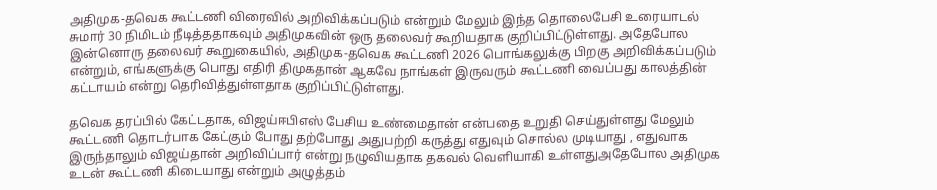அதிமுக-தவெக கூட்டணி விரைவில் அறிவிக்கப்படும் என்றும் மேலும் இந்த தொலைபேசி உரையாடல் சுமார் 30 நிமிடம் நீடித்ததாகவும் அதிமுகவின் ஒரு தலைவர் கூறியதாக குறிப்பிட்டுள்ளது. அதேபோல இன்னொரு தலைவர் கூறுகையில், அதிமுக-தவெக கூட்டணி 2026 பொங்கலுக்கு பிறகு அறிவிக்கப்படும் என்றும், எங்களுக்கு பொது எதிரி திமுகதான் ஆகவே நாங்கள் இருவரும் கூட்டணி வைப்பது காலத்தின் கட்டாயம் என்று தெரிவித்துள்ளதாக குறிப்பிட்டுள்ளது.

தவெக தரப்பில் கேட்டதாக, விஜய்ஈபிஎஸ் பேசிய உண்மைதான் என்பதை உறுதி செய்துள்ளது மேலும் கூட்டணி தொடர்பாக கேட்கும் போது தற்போது அதுபற்றி கருத்து எதுவும் சொல்ல முடியாது , எதுவாக இருந்தாலும் விஜய்தான் அறிவிப்பார் என்று நழுவியதாக தகவல் வெளியாகி உள்ளதுஅதேபோல அதிமுக உடன் கூட்டணி கிடையாது என்றும் அழுத்தம்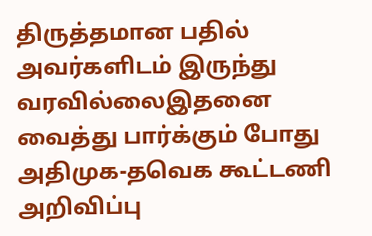திருத்தமான பதில் அவர்களிடம் இருந்து வரவில்லைஇதனை வைத்து பார்க்கும் போது அதிமுக-தவெக கூட்டணி அறிவிப்பு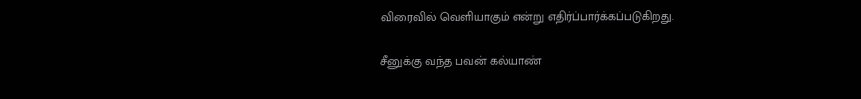விரைவில் வெளியாகும் என்று எதிர்ப்பார்க்கப்படுகிறது.

சீனுக்கு வந்த பவன் கல்யாண்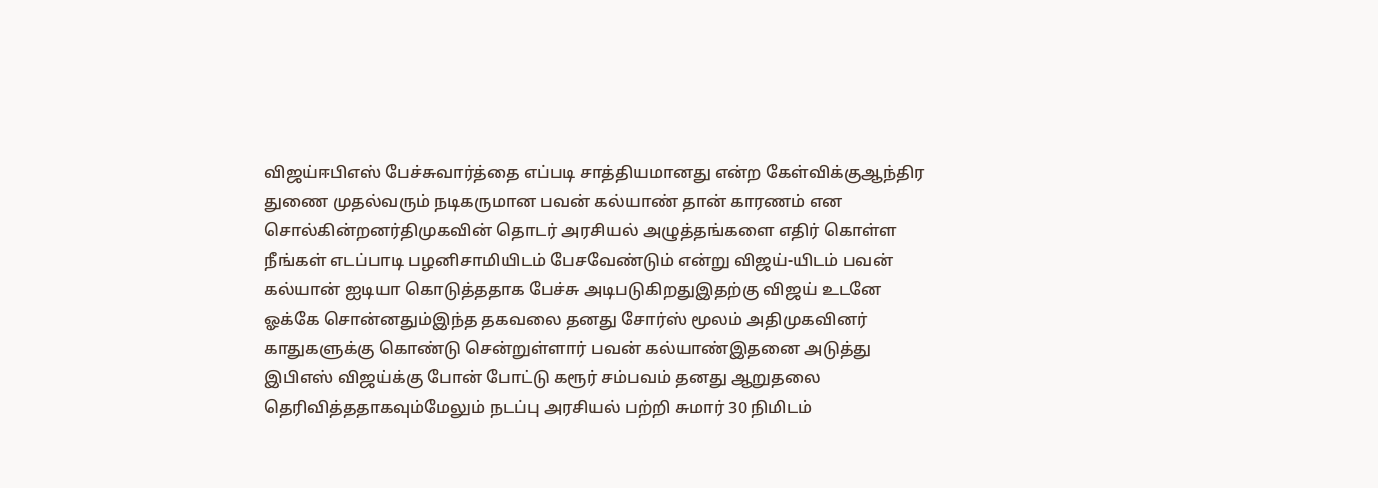விஜய்ஈபிஎஸ் பேச்சுவார்த்தை எப்படி சாத்தியமானது என்ற கேள்விக்குஆந்திர துணை முதல்வரும் நடிகருமான பவன் கல்யாண் தான் காரணம் என சொல்கின்றனர்திமுகவின் தொடர் அரசியல் அழுத்தங்களை எதிர் கொள்ள நீங்கள் எடப்பாடி பழனிசாமியிடம் பேசவேண்டும் என்று விஜய்-யிடம் பவன் கல்யான் ஐடியா கொடுத்ததாக பேச்சு அடிபடுகிறதுஇதற்கு விஜய் உடனே ஓக்கே சொன்னதும்இந்த தகவலை தனது சோர்ஸ் மூலம் அதிமுகவினர் காதுகளுக்கு கொண்டு சென்றுள்ளார் பவன் கல்யாண்இதனை அடுத்து இபிஎஸ் விஜய்க்கு போன் போட்டு கரூர் சம்பவம் தனது ஆறுதலை தெரிவித்ததாகவும்மேலும் நடப்பு அரசியல் பற்றி சுமார் 30 நிமிடம்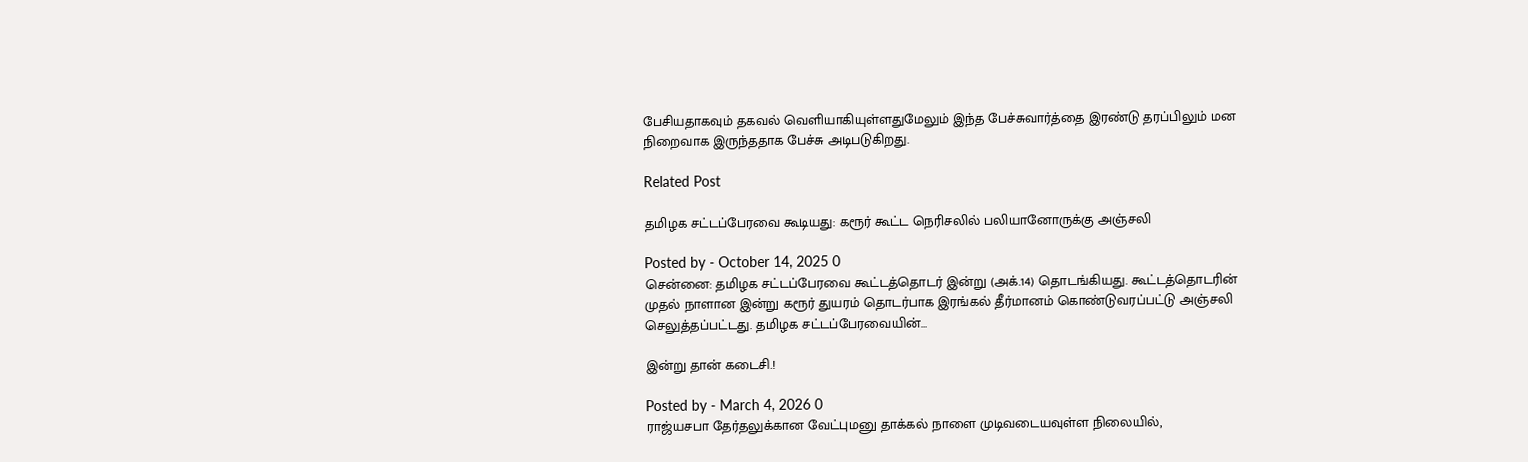பேசியதாகவும் தகவல் வெளியாகியுள்ளதுமேலும் இந்த பேச்சுவார்த்தை இரண்டு தரப்பிலும் மன நிறைவாக இருந்ததாக பேச்சு அடிபடுகிறது.

Related Post

தமிழக சட்டப்பேரவை கூடியது: கரூர் கூட்ட நெரிசலில் பலியானோருக்கு அஞ்சலி

Posted by - October 14, 2025 0
சென்னை: தமிழக சட்டப்பேரவை கூட்டத்தொடர் இன்று (அக்.14) தொடங்கியது. கூட்டத்தொடரின் முதல் நாளான இன்று கரூர் துயரம் தொடர்பாக இரங்கல் தீர்மானம் கொண்டுவரப்பட்டு அஞ்சலி செலுத்தப்பட்டது. தமிழக சட்டப்பேரவையின்…

இன்று தான் கடைசி.!

Posted by - March 4, 2026 0
ராஜ்யசபா தேர்தலுக்கான வேட்புமனு தாக்கல் நாளை முடிவடையவுள்ள நிலையில்,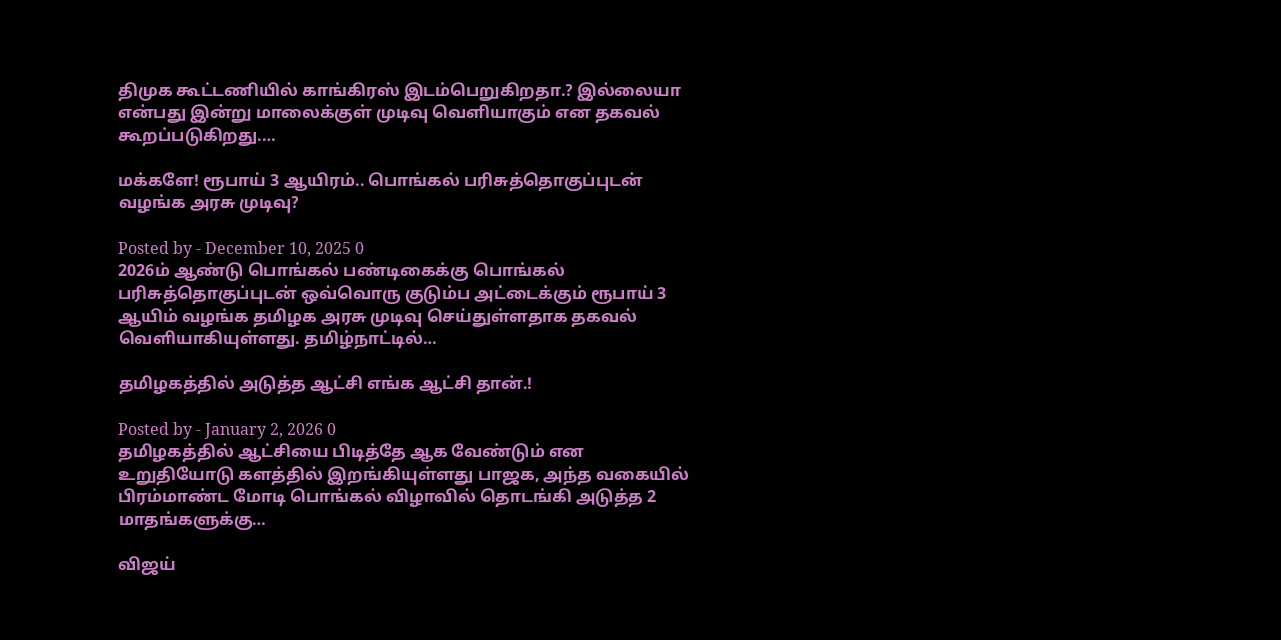திமுக கூட்டணியில் காங்கிரஸ் இடம்பெறுகிறதா.? இல்லையா என்பது இன்று மாலைக்குள் முடிவு வெளியாகும் என தகவல் கூறப்படுகிறது.…

மக்களே! ரூபாய் 3 ஆயிரம்.. பொங்கல் பரிசுத்தொகுப்புடன் வழங்க அரசு முடிவு?

Posted by - December 10, 2025 0
2026ம் ஆண்டு பொங்கல் பண்டிகைக்கு பொங்கல் பரிசுத்தொகுப்புடன் ஒவ்வொரு குடும்ப அட்டைக்கும் ரூபாய் 3 ஆயிம் வழங்க தமிழக அரசு முடிவு செய்துள்ளதாக தகவல் வெளியாகியுள்ளது. தமிழ்நாட்டில்…

தமிழகத்தில் அடுத்த ஆட்சி எங்க ஆட்சி தான்.!

Posted by - January 2, 2026 0
தமிழகத்தில் ஆட்சியை பிடித்தே ஆக வேண்டும் என உறுதியோடு களத்தில் இறங்கியுள்ளது பாஜக, அந்த வகையில் பிரம்மாண்ட மோடி பொங்கல் விழாவில் தொடங்கி அடுத்த 2 மாதங்களுக்கு…

விஜய்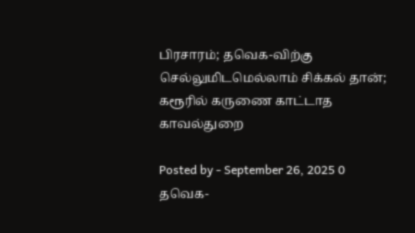பிரசாரம்; தவெக-விற்கு செல்லுமிடமெல்லாம் சிக்கல் தான்; கரூரில் கருணை காட்டாத காவல்துறை

Posted by - September 26, 2025 0
தவெக-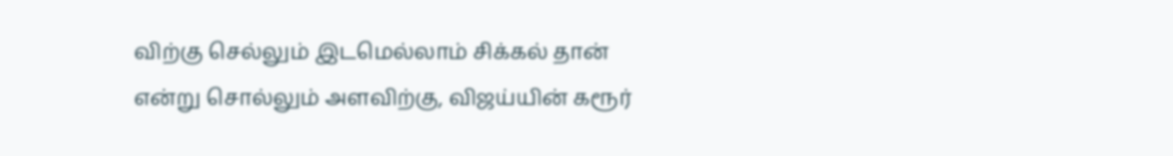விற்கு செல்லும் இடமெல்லாம் சிக்கல் தான் என்று சொல்லும் அளவிற்கு, விஜய்யின் கரூர்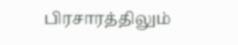பிரசாரத்திலும்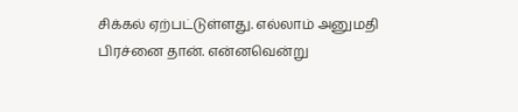சிக்கல் ஏற்பட்டுள்ளது. எல்லாம் அனுமதி பிரச்னை தான். என்னவென்று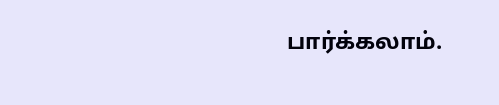பார்க்கலாம்.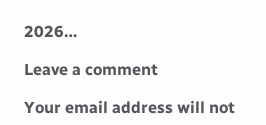2026…

Leave a comment

Your email address will not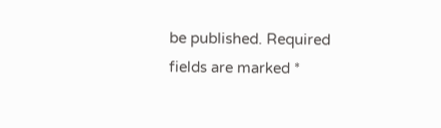be published. Required fields are marked *